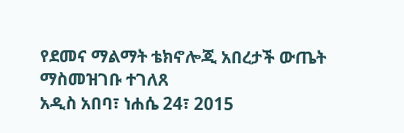የደመና ማልማት ቴክኖሎጂ አበረታች ውጤት ማስመዝገቡ ተገለጸ
አዲስ አበባ፣ ነሐሴ 24፣ 2015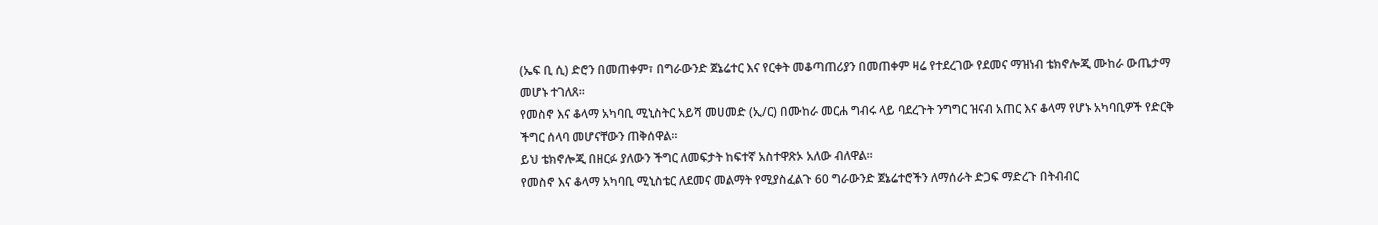(ኤፍ ቢ ሲ) ድሮን በመጠቀም፣ በግራውንድ ጀኔሬተር እና የርቀት መቆጣጠሪያን በመጠቀም ዛሬ የተደረገው የደመና ማዝነብ ቴክኖሎጂ ሙከራ ውጤታማ መሆኑ ተገለጸ፡፡
የመስኖ እና ቆላማ አካባቢ ሚኒስትር አይሻ መሀመድ (ኢ/ር) በሙከራ መርሐ ግብሩ ላይ ባደረጉት ንግግር ዝናብ አጠር እና ቆላማ የሆኑ አካባቢዎች የድርቅ ችግር ሰላባ መሆናቸውን ጠቅሰዋል።
ይህ ቴክኖሎጂ በዘርፉ ያለውን ችግር ለመፍታት ከፍተኛ አስተዋጽኦ አለው ብለዋል።
የመስኖ እና ቆላማ አካባቢ ሚኒስቴር ለደመና መልማት የሚያስፈልጉ 60 ግራውንድ ጀኔሬተሮችን ለማሰራት ድጋፍ ማድረጉ በትብብር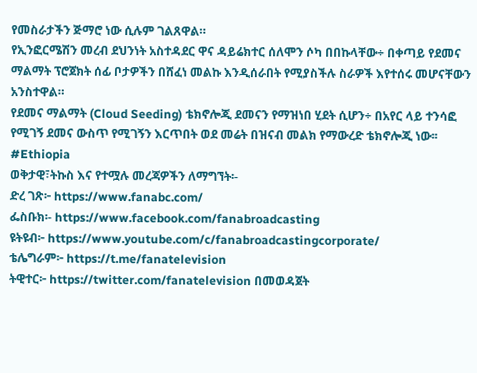የመስራታችን ጅማሮ ነው ሲሉም ገልጸዋል።
የኢንፎርሜሽን መረብ ደህንነት አስተዳደር ዋና ዳይሬክተር ሰለሞን ሶካ በበኩላቸው÷ በቀጣይ የደመና ማልማት ፕሮጀክት ሰፊ ቦታዎችን በሸፈነ መልኩ እንዲሰራበት የሚያስችሉ ስራዎች እየተሰሩ መሆናቸውን አንስተዋል።
የደመና ማልማት (Cloud Seeding) ቴክኖሎጂ ደመናን የማዝነበ ሂደት ሲሆን÷ በአየር ላይ ተንሳፎ የሚገኝ ደመና ውስጥ የሚገኝን እርጥበት ወደ መሬት በዝናብ መልክ የማውረድ ቴክኖሎጂ ነው፡፡
#Ethiopia
ወቅታዊ፣ትኩስ እና የተሟሉ መረጃዎችን ለማግኘት፡-
ድረ ገጽ፦ https://www.fanabc.com/
ፌስቡክ፡- https://www.facebook.com/fanabroadcasting
ዩትዩብ፦ https://www.youtube.com/c/fanabroadcastingcorporate/
ቴሌግራም፦ https://t.me/fanatelevision
ትዊተር፦ https://twitter.com/fanatelevision በመወዳጀት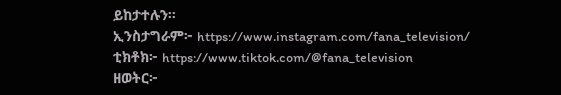ይከታተሉን፡፡
ኢንስታግራም፦ https://www.instagram.com/fana_television/
ቲክቶክ፦ https://www.tiktok.com/@fana_television
ዘወትር፦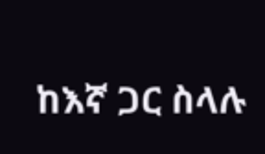ከእኛ ጋር ስላሉ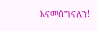እናመሰግናለን!